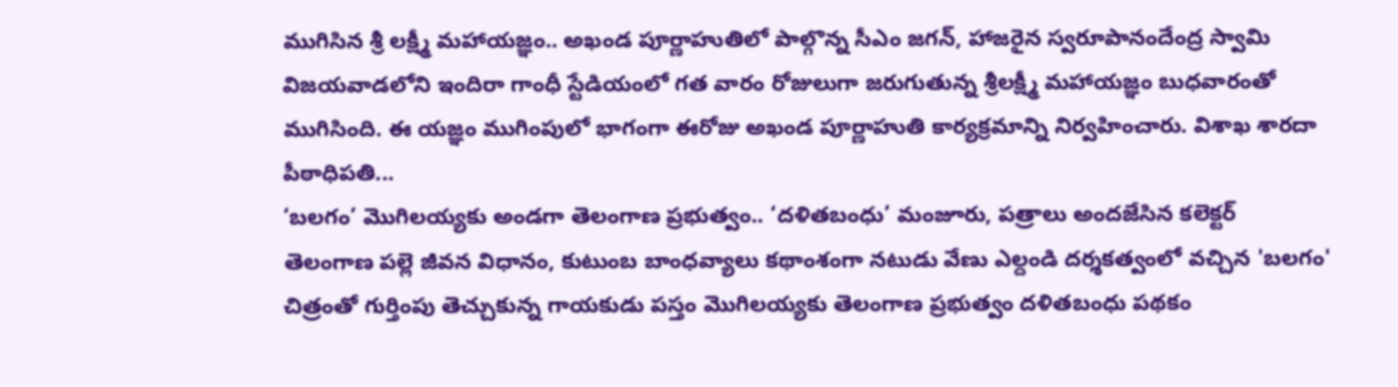ముగిసిన శ్రీ లక్ష్మీ మహాయజ్ఞం.. అఖండ పూర్ణాహుతిలో పాల్గొన్న సీఎం జగన్, హాజరైన స్వరూపానందేంద్ర స్వామి
విజయవాడలోని ఇందిరా గాంధీ స్టేడియంలో గత వారం రోజులుగా జరుగుతున్న శ్రీలక్ష్మీ మహాయజ్ఞం బుధవారంతో ముగిసింది. ఈ యజ్ఞం ముగింపులో భాగంగా ఈరోజు అఖండ పూర్ణాహుతి కార్యక్రమాన్ని నిర్వహించారు. విశాఖ శారదా పీఠాధిపతి...
‘బలగం’ మొగిలయ్యకు అండగా తెలంగాణ ప్రభుత్వం.. ‘దళితబంధు’ మంజూరు, పత్రాలు అందజేసిన కలెక్టర్
తెలంగాణ పల్లె జీవన విధానం, కుటుంబ బాంధవ్యాలు కథాంశంగా నటుడు వేణు ఎల్దండి దర్శకత్వంలో వచ్చిన 'బలగం' చిత్రంతో గుర్తింపు తెచ్చుకున్న గాయకుడు పస్తం మొగిలయ్యకు తెలంగాణ ప్రభుత్వం దళితబంధు పథకం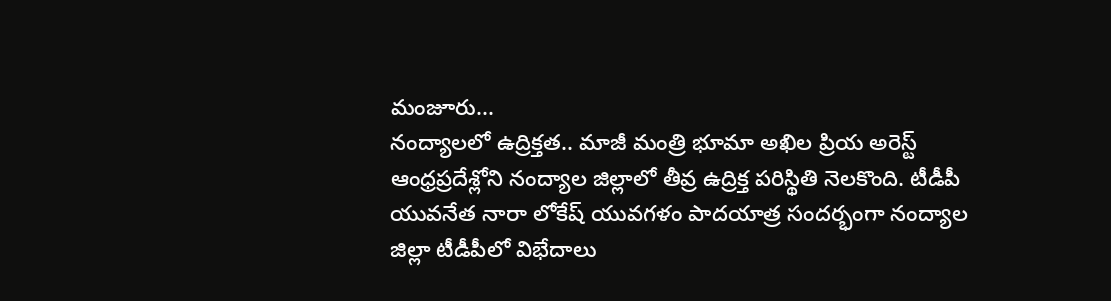మంజూరు...
నంద్యాలలో ఉద్రిక్తత.. మాజీ మంత్రి భూమా అఖిల ప్రియ అరెస్ట్
ఆంధ్రప్రదేశ్లోని నంద్యాల జిల్లాలో తీవ్ర ఉద్రిక్త పరిస్థితి నెలకొంది. టీడీపీ యువనేత నారా లోకేష్ యువగళం పాదయాత్ర సందర్భంగా నంద్యాల జిల్లా టీడీపీలో విభేదాలు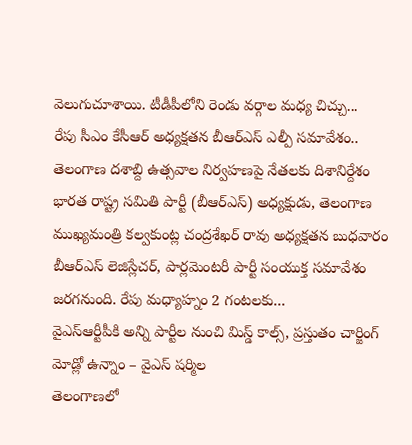వెలుగుచూశాయి. టీడీపీలోని రెండు వర్గాల మధ్య చిచ్చు...
రేపు సీఎం కేసీఆర్ అధ్యక్షతన బీఆర్ఎస్ ఎల్పీ సమావేశం.. తెలంగాణ దశాబ్ది ఉత్సవాల నిర్వహణపై నేతలకు దిశానిర్దేశం
భారత రాష్ట్ర సమితి పార్టీ (బీఆర్ఎస్) అధ్యక్షుడు, తెలంగాణ ముఖ్యమంత్రి కల్వకుంట్ల చంద్రశేఖర్ రావు అధ్యక్షతన బుధవారం బీఆర్ఎస్ లెజిస్లేచర్, పార్లమెంటరీ పార్టీ సంయుక్త సమావేశం జరగనుంది. రేపు మధ్యాహ్నం 2 గంటలకు...
వైఎస్ఆర్టీపీకి అన్ని పార్టీల నుంచి మిస్డ్ కాల్స్, ప్రస్తుతం చార్జింగ్ మోడ్లో ఉన్నాం – వైఎస్ షర్మిల
తెలంగాణలో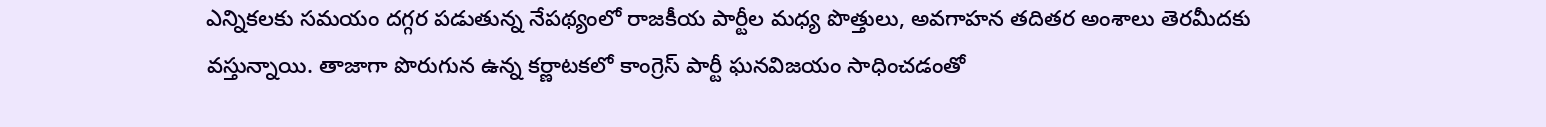ఎన్నికలకు సమయం దగ్గర పడుతున్న నేపథ్యంలో రాజకీయ పార్టీల మధ్య పొత్తులు, అవగాహన తదితర అంశాలు తెరమీదకు వస్తున్నాయి. తాజాగా పొరుగున ఉన్న కర్ణాటకలో కాంగ్రెస్ పార్టీ ఘనవిజయం సాధించడంతో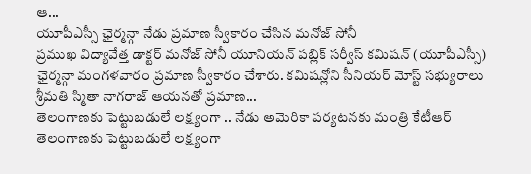ఆ...
యూపీఎస్సీ ఛైర్మన్గా నేడు ప్రమాణ స్వీకారం చేసిన మనోజ్ సోనీ
ప్రముఖ విద్యావేత్త డాక్టర్ మనోజ్ సోనీ యూనియన్ పబ్లిక్ సర్వీస్ కమిషన్ (యూపీఎస్సీ) ఛైర్మన్గా మంగళవారం ప్రమాణ స్వీకారం చేశారు. కమిషన్లోని సీనియర్ మోస్ట్ సభ్యురాలు శ్రీమతి స్మితా నాగరాజ్ ఆయనతో ప్రమాణ...
తెలంగాణకు పెట్టుబడులే లక్ష్యంగా .. నేడు అమెరికా పర్యటనకు మంత్రి కేటీఆర్
తెలంగాణకు పెట్టుబడులే లక్ష్యంగా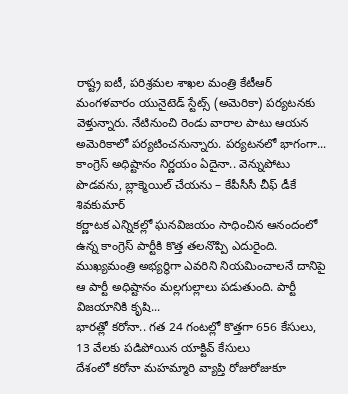రాష్ట్ర ఐటీ, పరిశ్రమల శాఖల మంత్రి కేటీఆర్ మంగళవారం యునైటెడ్ స్టేట్స్ (అమెరికా) పర్యటనకు వెళ్తున్నారు. నేటినుంచి రెండు వారాల పాటు ఆయన అమెరికాలో పర్యటించనున్నారు. పర్యటనలో భాగంగా...
కాంగ్రెస్ అధిష్టానం నిర్ణయం ఏదైనా.. వెన్నుపోటు పొడవను, బ్లాక్మెయిల్ చేయను – కేపీసీసీ చీఫ్ డీకే శివకుమార్
కర్ణాటక ఎన్నికల్లో ఘనవిజయం సాధించిన ఆనందంలో ఉన్న కాంగ్రెస్ పార్టీకి కొత్త తలనొప్పి ఎదురైంది. ముఖ్యమంత్రి అభ్యర్థిగా ఎవరిని నియమించాలనే దానిపై ఆ పార్టీ అధిష్టానం మల్లగుల్లాలు పడుతుంది. పార్టీ విజయానికి కృషి...
భారత్లో కరోనా.. గత 24 గంటల్లో కొత్తగా 656 కేసులు, 13 వేలకు పడిపోయిన యాక్టివ్ కేసులు
దేశంలో కరోనా మహమ్మారి వ్యాప్తి రోజురోజుకూ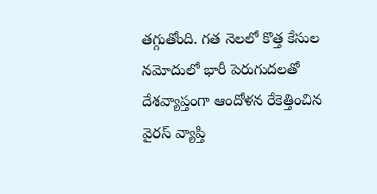తగ్గుతోంది. గత నెలలో కొత్త కేసుల నమోదులో భారీ పెరుగుదలతో దేశవ్యాప్తంగా ఆందోళన రేకెత్తించిన వైరస్ వ్యాప్తి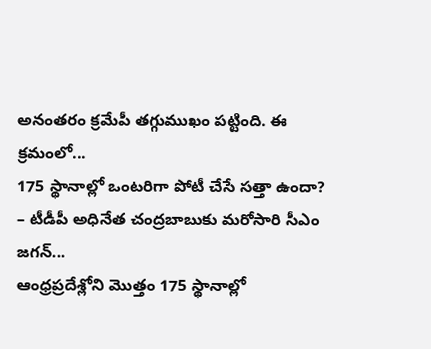అనంతరం క్రమేపీ తగ్గుముఖం పట్టింది. ఈ క్రమంలో...
175 స్థానాల్లో ఒంటరిగా పోటీ చేసే సత్తా ఉందా? – టీడీపీ అధినేత చంద్రబాబుకు మరోసారి సీఎం జగన్...
ఆంధ్రప్రదేశ్లోని మొత్తం 175 స్థానాల్లో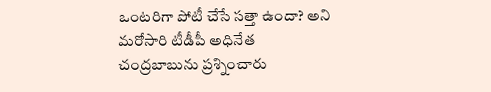ఒంటరిగా పోటీ చేసే సత్తా ఉందా? అని మరోసారి టీడీపీ అధినేత చంద్రబాబును ప్రశ్నించారు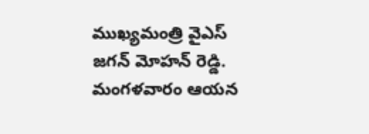ముఖ్యమంత్రి వైఎస్ జగన్ మోహన్ రెడ్డి. మంగళవారం ఆయన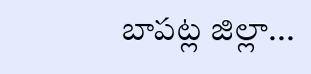బాపట్ల జిల్లా...